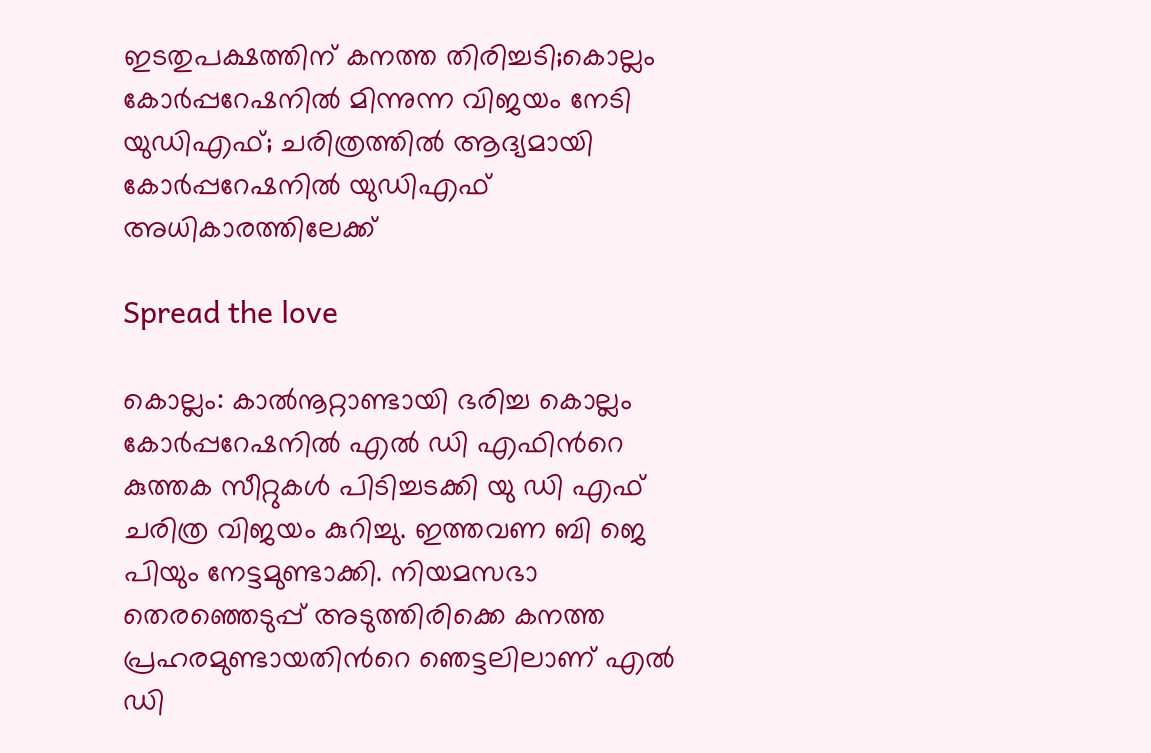ഇടതുപക്ഷത്തിന് കനത്ത തിരിച്ചടി;കൊല്ലം കോർപ്പറേഷനിൽ മിന്നുന്ന വിജയം നേടി യുഡിഎഫ്; ചരിത്രത്തിൽ ആദ്യമായി കോർപ്പറേഷനിൽ യുഡിഎഫ് അധികാരത്തിലേക്ക്

Spread the love

കൊല്ലം: കാൽനൂറ്റാണ്ടായി ഭരിച്ച കൊല്ലം കോർപ്പറേഷനിൽ എൽ ഡി എഫിന്‍റെ കുത്തക സീറ്റുകൾ പിടിച്ചടക്കി യു ഡി എഫ് ചരിത്ര വിജയം കുറിച്ചു. ഇത്തവണ ബി ജെ പിയും നേട്ടമുണ്ടാക്കി. നിയമസഭാ തെരഞ്ഞെടുപ്പ് അടുത്തിരിക്കെ കനത്ത പ്രഹരമുണ്ടായതിന്‍റെ ഞെട്ടലിലാണ് എൽ ഡി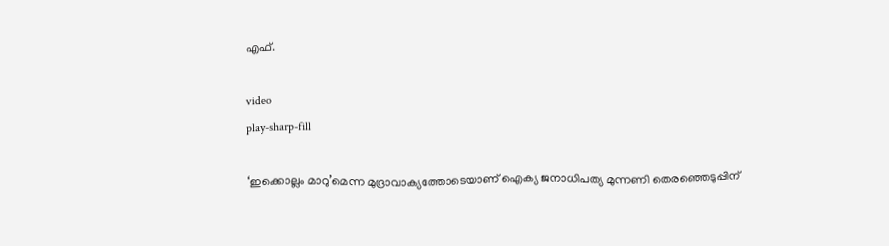എഫ്.

video
play-sharp-fill

‘ഇക്കൊല്ലം മാറു’മെന്ന മുദ്രാവാക്യത്തോടെയാണ് ഐക്യ ജനാധിപത്യ മുന്നണി തെരഞ്ഞെടുപ്പിന്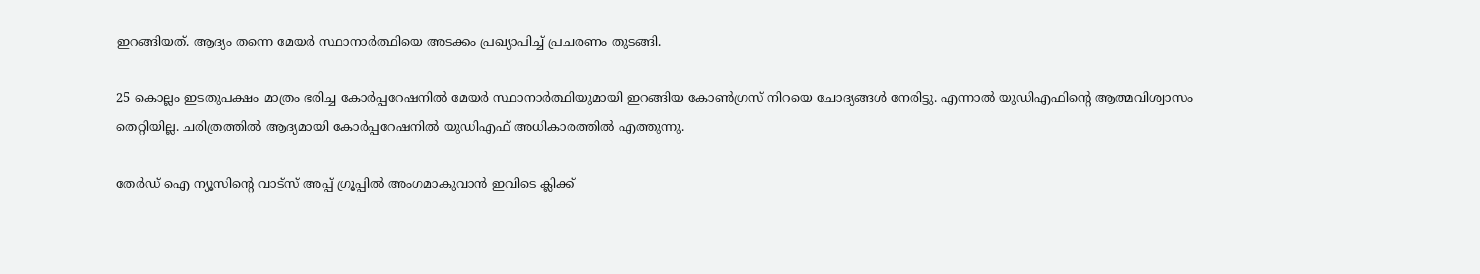ഇറങ്ങിയത്. ആദ്യം തന്നെ മേയർ സ്ഥാനാർത്ഥിയെ അടക്കം പ്രഖ്യാപിച്ച് പ്രചരണം തുടങ്ങി.

25 കൊല്ലം ഇടതുപക്ഷം മാത്രം ഭരിച്ച കോർപ്പറേഷനിൽ മേയർ സ്ഥാനാർത്ഥിയുമായി ഇറങ്ങിയ കോൺഗ്രസ് നിറയെ ചോദ്യങ്ങൾ നേരിട്ടു. എന്നാൽ യുഡിഎഫിൻ്റെ ആത്മവിശ്വാസം തെറ്റിയില്ല. ചരിത്രത്തിൽ ആദ്യമായി കോർപ്പറേഷനിൽ യുഡിഎഫ് അധികാരത്തിൽ എത്തുന്നു.

തേർഡ് ഐ ന്യൂസിന്റെ വാട്സ് അപ്പ് ഗ്രൂപ്പിൽ അംഗമാകുവാൻ ഇവിടെ ക്ലിക്ക്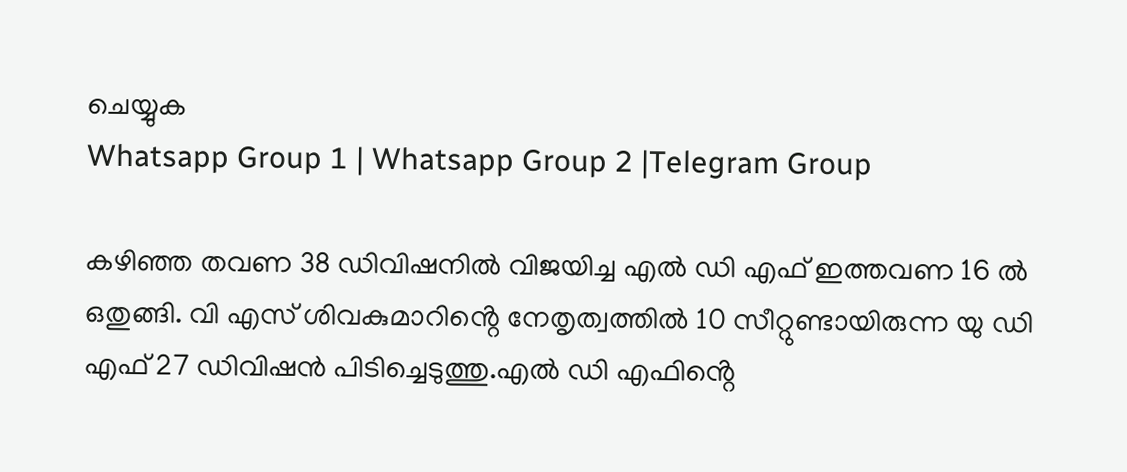ചെയ്യുക
Whatsapp Group 1 | Whatsapp Group 2 |Telegram Group

കഴിഞ്ഞ തവണ 38 ഡിവിഷനിൽ വിജയിച്ച എൽ ഡി എഫ് ഇത്തവണ 16 ൽ ഒതുങ്ങി. വി എസ് ശിവകുമാറിൻ്റെ നേതൃത്വത്തിൽ 10 സീറ്റുണ്ടായിരുന്ന യു ഡി എഫ് 27 ഡിവിഷൻ പിടിച്ചെടുത്തു.എൽ ഡി എഫിൻ്റെ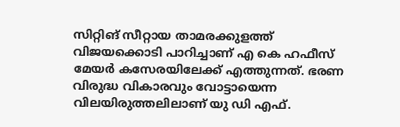സിറ്റിങ് സീറ്റായ താമരക്കുളത്ത് വിജയക്കൊടി പാറിച്ചാണ് എ കെ ഹഫീസ് മേയർ കസേരയിലേക്ക് എത്തുന്നത്. ഭരണ വിരുദ്ധ വികാരവും വോട്ടായെന്ന വിലയിരുത്തലിലാണ് യു ഡി എഫ്.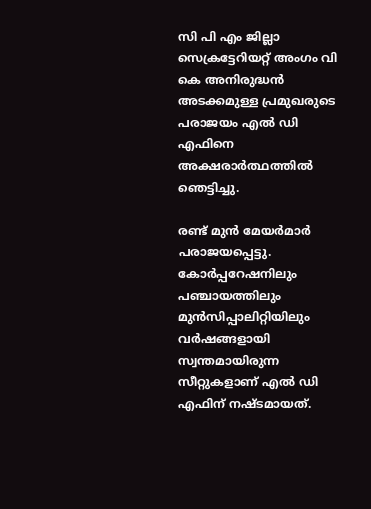സി പി എം ജില്ലാ സെക്രട്ടേറിയറ്റ് അംഗം വി കെ അനിരുദ്ധൻ അടക്കമുള്ള പ്രമുഖരുടെ പരാജയം എൽ ഡി എഫിനെ അക്ഷരാർത്ഥത്തിൽ ഞെട്ടിച്ചു.

രണ്ട് മുൻ മേയർമാർ പരാജയപ്പെട്ടു. കോർപ്പറേഷനിലും പഞ്ചായത്തിലും മുൻസിപ്പാലിറ്റിയിലും വർഷങ്ങളായി സ്വന്തമായിരുന്ന സീറ്റുകളാണ് എൽ ഡി എഫിന് നഷ്ടമായത്.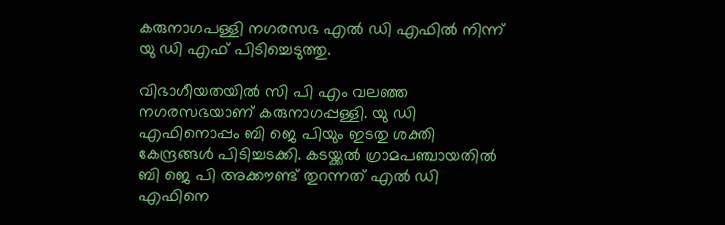കരുനാഗപള്ളി നഗരസഭ എൽ ഡി എഫിൽ നിന്ന് യു ഡി എഫ് പിടിച്ചെടുത്തു.

വിഭാഗീയതയിൽ സി പി എം വലഞ്ഞ നഗരസഭയാണ് കരുനാഗപ്പള്ളി. യു ഡി എഫിനൊപ്പം ബി ജെ പിയും ഇടതു ശക്തി കേന്ദ്രങ്ങൾ പിടിച്ചടക്കി. കടയ്ക്കൽ ഗ്രാമപഞ്ചായതിൽ ബി ജെ പി അക്കൗണ്ട് തുറന്നത് എൽ ഡി എഫിനെ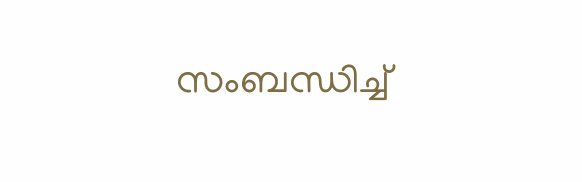സംബന്ധിച്ച്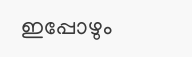ഇപ്പോഴും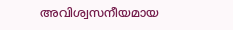അവിശ്വസനീയമായ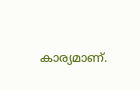കാര്യമാണ്.